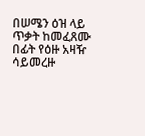በሠሜን ዕዝ ላይ ጥቃት ከመፈጸሙ በፊት የዕዙ አዛዥ ሳይመረዙ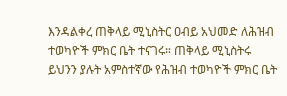እንዳልቀረ ጠቅላይ ሚኒስትር ዐብይ አህመድ ለሕዝብ ተወካዮች ምክር ቤት ተናገሩ። ጠቅላይ ሚኒስትሩ ይህንን ያሉት አምስተኛው የሕዝብ ተወካዮች ምክር ቤት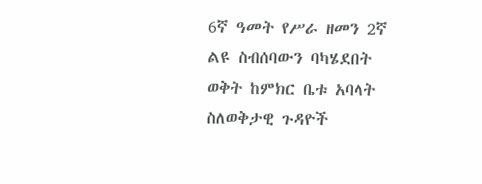6ኛ ዓመት የሥራ ዘመን 2ኛ ልዩ ስብሰባውን ባካሄደበት ወቅት ከምክር ቤቱ አባላት ስለወቅታዊ ጉዳዮች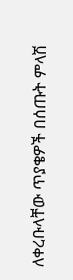ለቀረቡላቸው ጥያቄዎች በሰጡት ምላሽ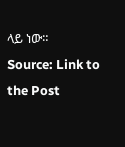ላይ ነው።
Source: Link to the Post